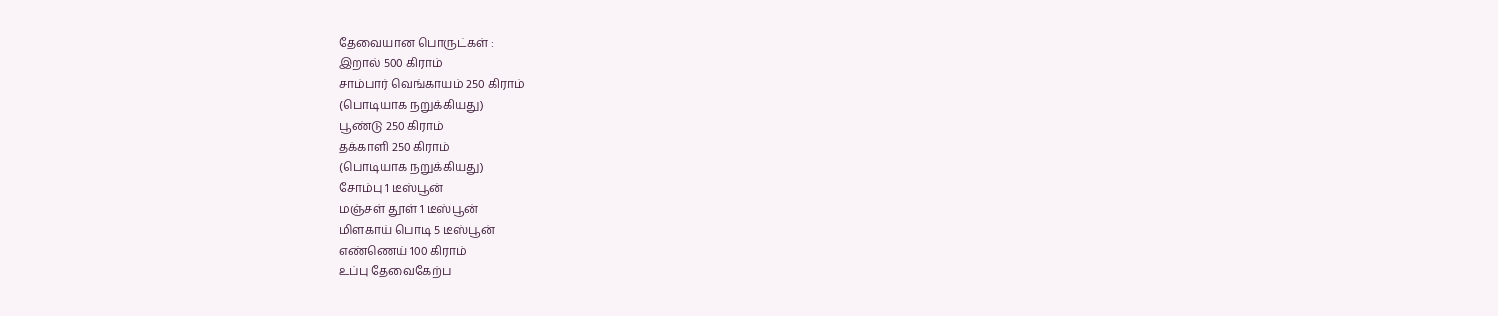தேவையான பொருட்கள் :
இறால் 500 கிராம்
சாம்பார் வெங்காயம் 250 கிராம்
(பொடியாக நறுக்கியது)
பூண்டு 250 கிராம்
தக்காளி 250 கிராம்
(பொடியாக நறுக்கியது)
சோம்பு 1 டீஸ்பூன்
மஞ்சள் தூள் 1 டீஸ்பூன்
மிளகாய் பொடி 5 டீஸ்பூன்
எண்ணெய் 100 கிராம்
உப்பு தேவைகேற்ப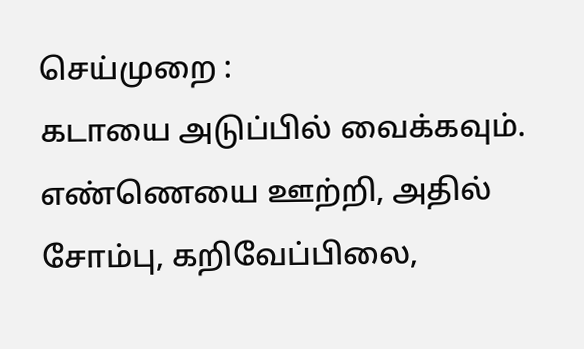செய்முறை :
கடாயை அடுப்பில் வைக்கவும். எண்ணெயை ஊற்றி, அதில் சோம்பு, கறிவேப்பிலை,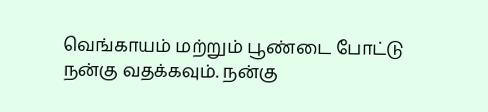வெங்காயம் மற்றும் பூண்டை போட்டு நன்கு வதக்கவும். நன்கு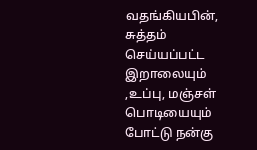வதங்கியபின், சுத்தம் செய்யப்பட்ட இறாலையும் ,உப்பு, மஞ்சள் பொடியையும் போட்டு நன்கு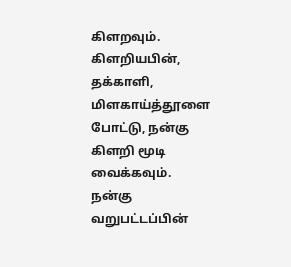கிளறவும். கிளறியபின், தக்காளி, மிளகாய்த்தூளை போட்டு, நன்கு கிளறி மூடி வைக்கவும். நன்கு வறுபட்டப்பின்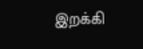இறக்கி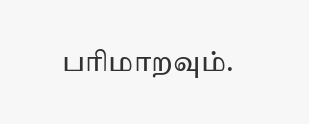பரிமாறவும்.